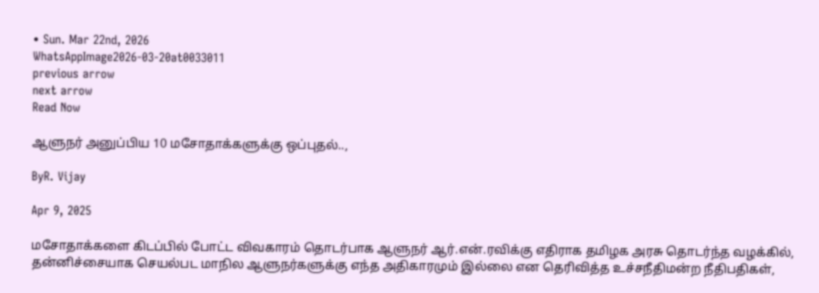• Sun. Mar 22nd, 2026
WhatsAppImage2026-03-20at0033011
previous arrow
next arrow
Read Now

ஆளுநர் அனுப்பிய 10 மசோதாக்களுக்கு ஒப்புதல்..,

ByR. Vijay

Apr 9, 2025

மசோதாக்களை கிடப்பில் போட்ட விவகாரம் தொடர்பாக ஆளுநர் ஆர்.என்.ரவிக்கு எதிராக தமிழக அரசு தொடர்ந்த வழக்கில், தன்னிச்சையாக செயல்பட மாநில ஆளுநர்களுக்கு எந்த அதிகாரமும் இல்லை என தெரிவித்த உச்சநீதிமன்ற நீதிபதிகள்,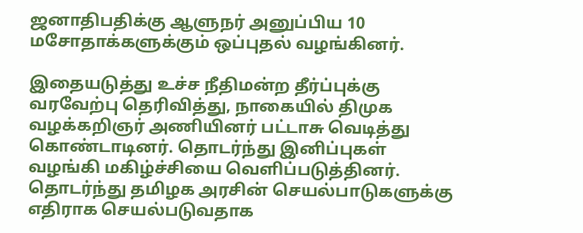ஜனாதிபதிக்கு ஆளுநர் அனுப்பிய 10 மசோதாக்களுக்கும் ஒப்புதல் வழங்கினர்.

இதையடுத்து உச்ச நீதிமன்ற தீர்ப்புக்கு வரவேற்பு தெரிவித்து, நாகையில் திமுக வழக்கறிஞர் அணியினர் பட்டாசு வெடித்து கொண்டாடினர். தொடர்ந்து இனிப்புகள் வழங்கி மகிழ்ச்சியை வெளிப்படுத்தினர். தொடர்ந்து தமிழக அரசின் செயல்பாடுகளுக்கு எதிராக செயல்படுவதாக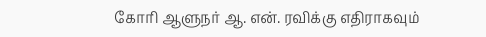கோரி ஆளுநர் ஆ. என். ரவிக்கு எதிராகவும்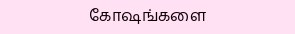கோஷங்களை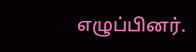எழுப்பினர்.